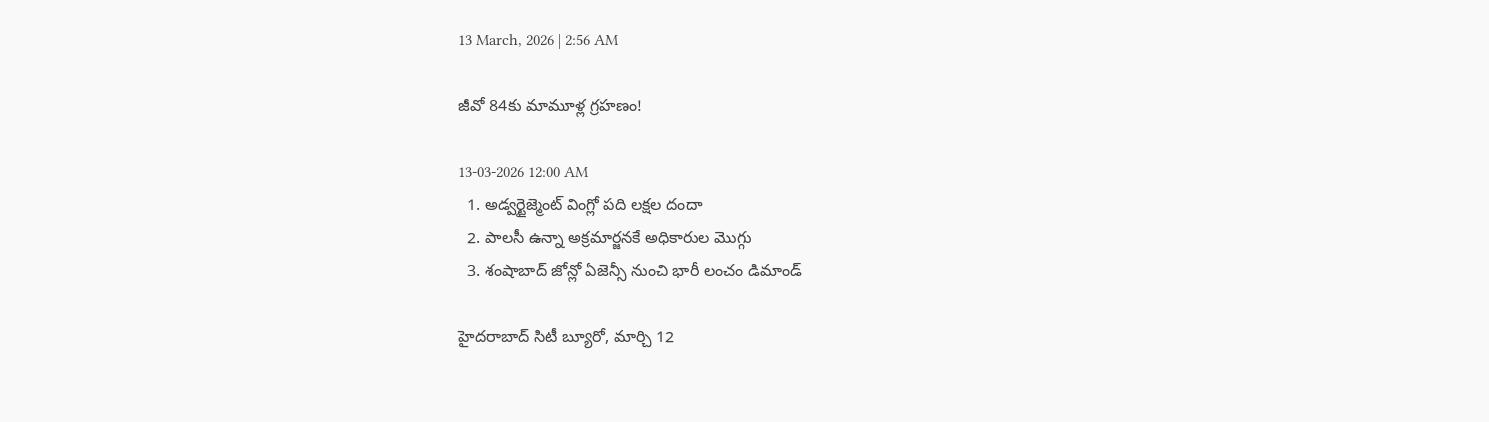13 March, 2026 | 2:56 AM

జీవో 84కు మామూళ్ల గ్రహణం!

13-03-2026 12:00 AM
  1. అడ్వర్టైజ్మెంట్ వింగ్లో పది లక్షల దందా
  2. పాలసీ ఉన్నా అక్రమార్జనకే అధికారుల మొగ్గు
  3. శంషాబాద్ జోన్లో ఏజెన్సీ నుంచి భారీ లంచం డిమాండ్

హైదరాబాద్ సిటీ బ్యూరో, మార్చి 12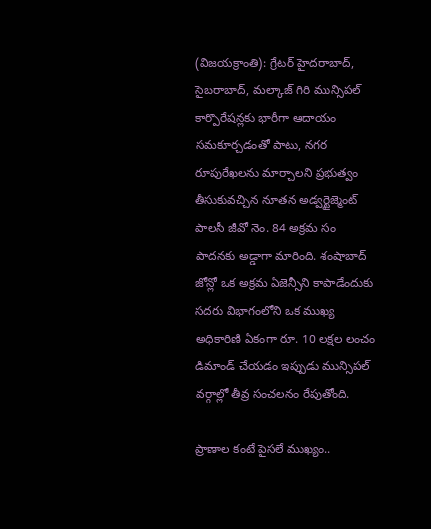(విజయక్రాంతి): గ్రేటర్ హైదరాబాద్, సైబరాబాద్, మల్కాజ్ గిరి మున్సిపల్ కార్పొరేషన్లకు భారీగా ఆదాయం సమకూర్చడంతో పాటు, నగర రూపురేఖలను మార్చాలని ప్రభుత్వం తీసుకువచ్చిన నూతన అడ్వర్టైజ్మెంట్ పాలసీ జీవో నెం. 84 అక్రమ సం పాదనకు అడ్డాగా మారింది. శంషాబాద్ జోన్లో ఒక అక్రమ ఏజెన్సీని కాపాడేందుకు సదరు విభాగంలోని ఒక ముఖ్య అధికారిణి ఏకంగా రూ. 10 లక్షల లంచం డిమాండ్ చేయడం ఇప్పుడు మున్సిపల్ వర్గాల్లో తీవ్ర సంచలనం రేపుతోంది.

ప్రాణాల కంటే పైసలే ముఖ్యం..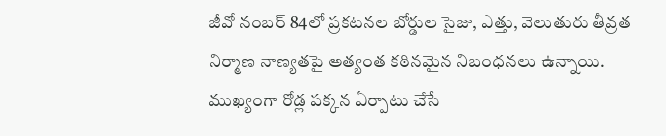జీవో నంబర్ 84లో ప్రకటనల బోర్డుల సైజు, ఎత్తు, వెలుతురు తీవ్రత నిర్మాణ నాణ్యతపై అత్యంత కఠినమైన నిబంధనలు ఉన్నాయి. ముఖ్యంగా రోడ్ల పక్కన ఏర్పాటు చేసే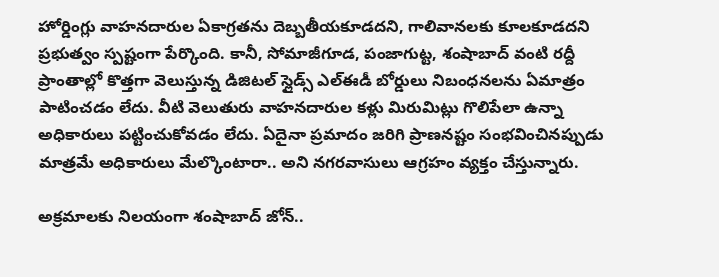హోర్డింగ్లు వాహనదారుల ఏకాగ్రతను దెబ్బతీయకూడదని, గాలివానలకు కూలకూడదని ప్రభుత్వం స్పష్టంగా పేర్కొంది. కానీ, సోమాజీగూడ, పంజాగుట్ట, శంషాబాద్ వంటి రద్దీ ప్రాంతాల్లో కొత్తగా వెలుస్తున్న డిజిటల్ స్లైడ్స్ ఎల్‌ఈడీ బోర్డులు నిబంధనలను ఏమాత్రం పాటించడం లేదు. వీటి వెలుతురు వాహనదారుల కళ్లు మిరుమిట్లు గొలిపేలా ఉన్నా అధికారులు పట్టించుకోవడం లేదు. ఏదైనా ప్రమాదం జరిగి ప్రాణనష్టం సంభవించినప్పుడు మాత్రమే అధికారులు మేల్కొంటారా.. అని నగరవాసులు ఆగ్రహం వ్యక్తం చేస్తున్నారు.

అక్రమాలకు నిలయంగా శంషాబాద్ జోన్..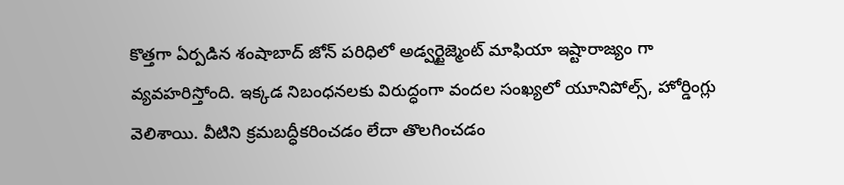కొత్తగా ఏర్పడిన శంషాబాద్ జోన్ పరిధిలో అడ్వర్టైజ్మెంట్ మాఫియా ఇష్టారాజ్యం గా వ్యవహరిస్తోంది. ఇక్కడ నిబంధనలకు విరుద్ధంగా వందల సంఖ్యలో యూనిపోల్స్, హోర్డింగ్లు వెలిశాయి. వీటిని క్రమబద్ధీకరించడం లేదా తొలగించడం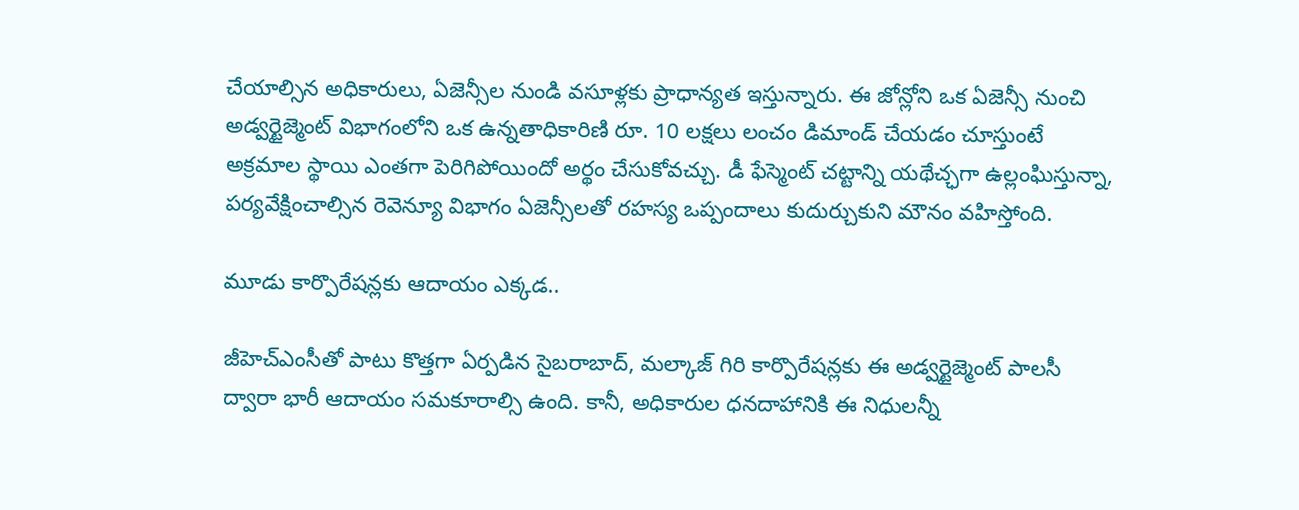చేయాల్సిన అధికారులు, ఏజెన్సీల నుండి వసూళ్లకు ప్రాధాన్యత ఇస్తున్నారు. ఈ జోన్లోని ఒక ఏజెన్సీ నుంచి అడ్వర్టైజ్మెంట్ విభాగంలోని ఒక ఉన్నతాధికారిణి రూ. 10 లక్షలు లంచం డిమాండ్ చేయడం చూస్తుంటే అక్రమాల స్థాయి ఎంతగా పెరిగిపోయిందో అర్థం చేసుకోవచ్చు. డీ ఫేస్మెంట్ చట్టాన్ని యథేచ్ఛగా ఉల్లంఘిస్తున్నా, పర్యవేక్షించాల్సిన రెవెన్యూ విభాగం ఏజెన్సీలతో రహస్య ఒప్పందాలు కుదుర్చుకుని మౌనం వహిస్తోంది.

మూడు కార్పొరేషన్లకు ఆదాయం ఎక్కడ..

జీహెచ్‌ఎంసీతో పాటు కొత్తగా ఏర్పడిన సైబరాబాద్, మల్కాజ్ గిరి కార్పొరేషన్లకు ఈ అడ్వర్టైజ్మెంట్ పాలసీ ద్వారా భారీ ఆదాయం సమకూరాల్సి ఉంది. కానీ, అధికారుల ధనదాహానికి ఈ నిధులన్నీ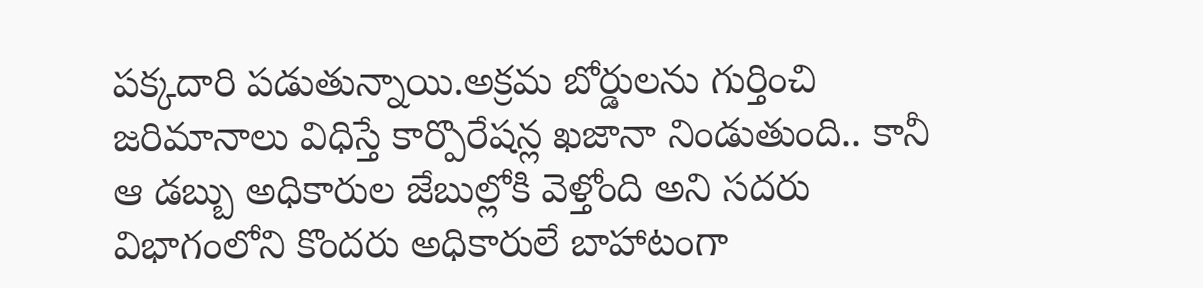పక్కదారి పడుతున్నాయి.అక్రమ బోర్డులను గుర్తించి జరిమానాలు విధిస్తే కార్పొరేషన్ల ఖజానా నిండుతుంది.. కానీ ఆ డబ్బు అధికారుల జేబుల్లోకి వెళ్తోంది అని సదరు విభాగంలోని కొందరు అధికారులే బాహాటంగా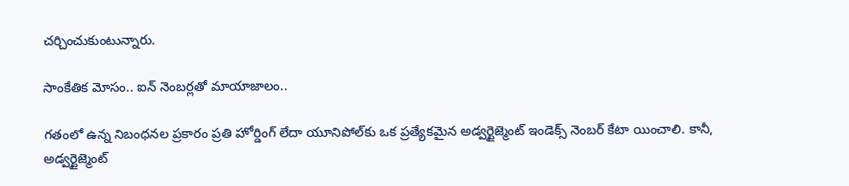చర్చించుకుంటున్నారు.

సాంకేతిక మోసం.. ఐన్ నెంబర్లతో మాయాజాలం..

గతంలో ఉన్న నిబంధనల ప్రకారం ప్రతి హోర్డింగ్ లేదా యూనిపోల్‌కు ఒక ప్రత్యేకమైన అడ్వర్టైజ్మెంట్ ఇండెక్స్ నెంబర్ కేటా యించాలి. కానీ, అడ్వర్టైజ్మెంట్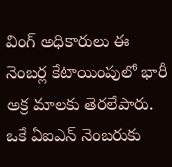వింగ్ అధికారులు ఈ నెంబర్ల కేటాయింపులో భారీ అక్ర మాలకు తెరలేపారు. ఒకే ఏఐఎన్ నెంబరుకు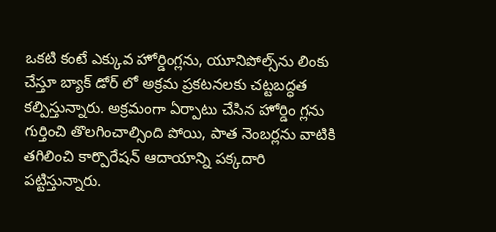ఒకటి కంటే ఎక్కువ హోర్డింగ్లను, యూనిపోల్స్‌ను లింకు చేస్తూ బ్యాక్ డోర్ లో అక్రమ ప్రకటనలకు చట్టబద్ధత కల్పిస్తున్నారు. అక్రమంగా ఏర్పాటు చేసిన హోర్డిం గ్లను గుర్తించి తొలగించాల్సింది పోయి, పాత నెంబర్లను వాటికి తగిలించి కార్పొరేషన్ ఆదాయాన్ని పక్కదారి పట్టిస్తున్నారు.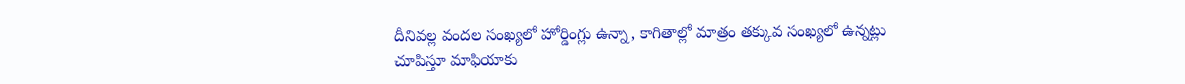దీనివల్ల వందల సంఖ్యలో హోర్డింగ్లు ఉన్నా, కాగితాల్లో మాత్రం తక్కువ సంఖ్యలో ఉన్నట్లు చూపిస్తూ మాఫియాకు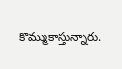కొమ్ముకాస్తున్నారు.